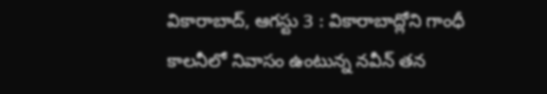వికారాబాద్, ఆగస్టు 3 : వికారాబాద్లోని గాంధీ కాలనీలో నివాసం ఉంటున్న నవీన్ తన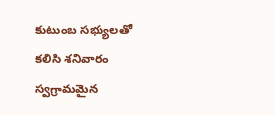కుటుంబ సభ్యులతో కలిసి శనివారం స్వగ్రామమైన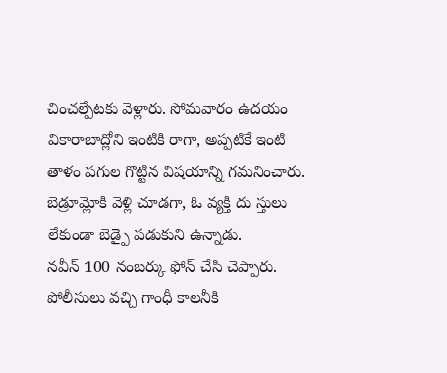చించల్పేటకు వెళ్లారు. సోమవారం ఉదయం వికారాబాద్లోని ఇంటికి రాగా, అప్పటికే ఇంటి తాళం పగుల గొట్టిన విషయాన్ని గమనించారు. బెడ్రూమ్లోకి వెళ్లి చూడగా, ఓ వ్యక్తి దు స్తులు లేకుండా బెడ్పై పడుకుని ఉన్నాడు.
నవీన్ 100 నంబర్కు ఫోన్ చేసి చెప్పారు. పోలీసులు వచ్చి గాంధీ కాలనీకి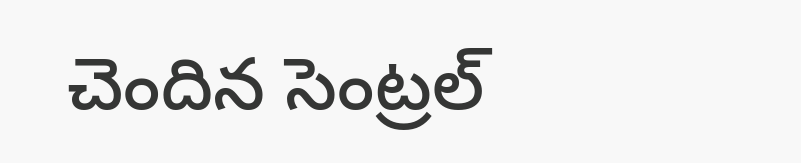చెందిన సెంట్రల్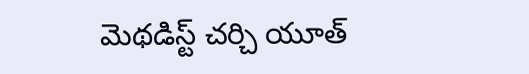మెథడిస్ట్ చర్చి యూత్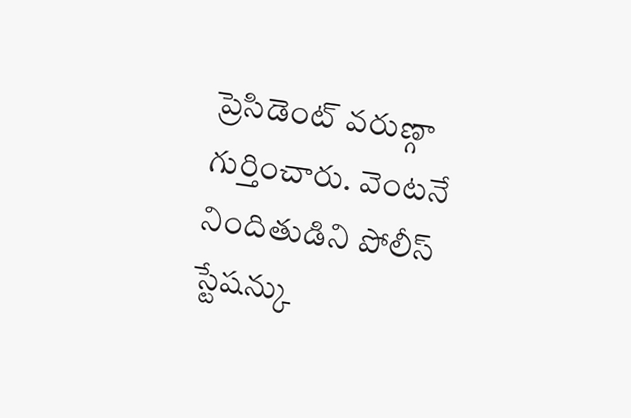ప్రెసిడెంట్ వరుణ్గా గుర్తించారు. వెంటనే నిందితుడిని పోలీస్ స్టేషన్కు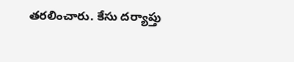తరలించారు. కేసు దర్యాప్తు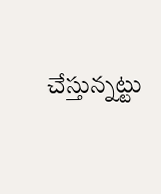చేస్తున్నట్టు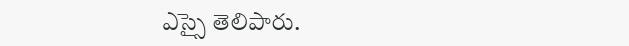ఎస్సై తెలిపారు.